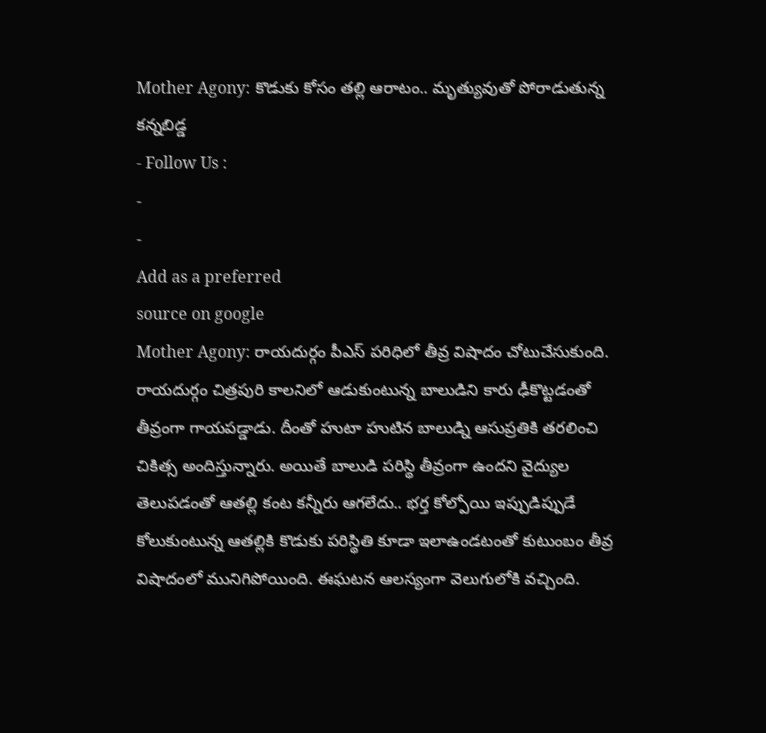Mother Agony: కొడుకు కోసం తల్లి ఆరాటం.. మృత్యువుతో పోరాడుతున్న కన్నబిడ్డ
- Follow Us :
-
-
Add as a preferred
source on google
Mother Agony: రాయదుర్గం పీఎస్ పరిధిలో తీవ్ర విషాదం చోటుచేసుకుంది. రాయదుర్గం చిత్రపురి కాలనిలో ఆడుకుంటున్న బాలుడిని కారు ఢీకొట్టడంతో తీవ్రంగా గాయపడ్డాడు. దీంతో హుటా హుటిన బాలుడ్ని ఆసుప్రతికి తరలించి చికిత్స అందిస్తున్నారు. అయితే బాలుడి పరిస్థి తీవ్రంగా ఉందని వైద్యుల తెలుపడంతో ఆతల్లి కంట కన్నీరు ఆగలేదు.. భర్త కోల్పోయి ఇప్పుడిప్పుడే కోలుకుంటున్న ఆతల్లికి కొడుకు పరిస్థితి కూడా ఇలాఉండటంతో కుటుంబం తీవ్ర విషాదంలో మునిగిపోయింది. ఈఘటన ఆలస్యంగా వెలుగులోకి వచ్చింది.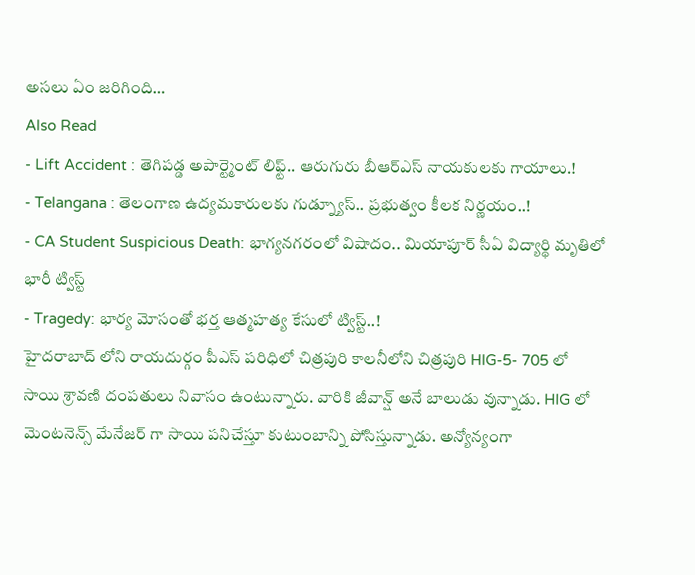అసలు ఏం జరిగింది…
Also Read
- Lift Accident : తెగిపడ్డ అపార్ట్మెంట్ లిఫ్ట్.. ఆరుగురు బీఆర్ఎస్ నాయకులకు గాయాలు.!
- Telangana : తెలంగాణ ఉద్యమకారులకు గుడ్న్యూస్.. ప్రభుత్వం కీలక నిర్ణయం..!
- CA Student Suspicious Death: భాగ్యనగరంలో విషాదం.. మియాపూర్ సీఏ విద్యార్థి మృతిలో భారీ ట్విస్ట్
- Tragedy: భార్య మోసంతో భర్త ఆత్మహత్య కేసులో ట్విస్ట్..!
హైదరాబాద్ లోని రాయదుర్గం పీఎస్ పరిధిలో చిత్రపురి కాలనీలోని చిత్రపురి HIG-5- 705 లో సాయి శ్రావణి దంపతులు నివాసం ఉంటున్నారు. వారికి జీవాన్ష్ అనే బాలుడు వున్నాడు. HIG లో మెంటనెన్స్ మేనేజర్ గా సాయి పనిచేస్తూ కుటుంబాన్ని పోసిస్తున్నాడు. అన్యోన్యంగా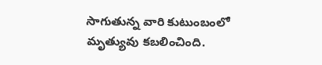సాగుతున్న వారి కుటుంబంలో మృత్యువు కబలించింది.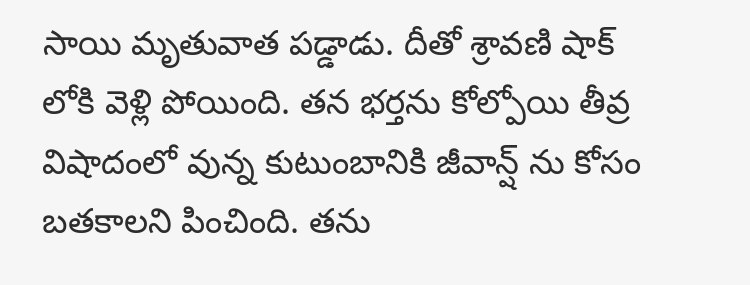సాయి మృతువాత పడ్డాడు. దీతో శ్రావణి షాక్ లోకి వెళ్లి పోయింది. తన భర్తను కోల్పోయి తీవ్ర విషాదంలో వున్న కుటుంబానికి జీవాన్ష్ ను కోసం బతకాలని పించింది. తను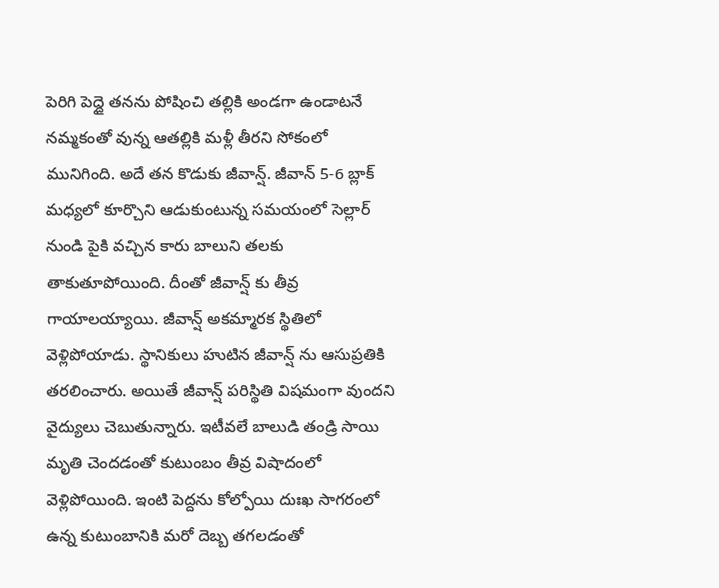పెరిగి పెద్దై తనను పోషించి తల్లికి అండగా ఉండాటనే నమ్మకంతో వున్న ఆతల్లికి మళ్లీ తీరని సోకంలో మునిగింది. అదే తన కొడుకు జీవాన్ష్. జీవాన్ 5-6 బ్లాక్ మధ్యలో కూర్చొని ఆడుకుంటున్న సమయంలో సెల్లార్ నుండి పైకి వచ్చిన కారు బాలుని తలకు తాకుతూపోయింది. దీంతో జీవాన్ష్ కు తీవ్ర గాయాలయ్యాయి. జీవాన్ష్ అకమ్మారక స్థితిలో వెళ్లిపోయాడు. స్థానికులు హుటిన జీవాన్ష్ ను ఆసుప్రతికి తరలించారు. అయితే జీవాన్ష్ పరిస్థితి విషమంగా వుందని వైద్యులు చెబుతున్నారు. ఇటీవలే బాలుడి తండ్రి సాయి మృతి చెందడంతో కుటుంబం తీవ్ర విషాదంలో వెళ్లిపోయింది. ఇంటి పెద్దను కోల్పోయి దుఃఖ సాగరంలో ఉన్న కుటుంబానికి మరో దెబ్బ తగలడంతో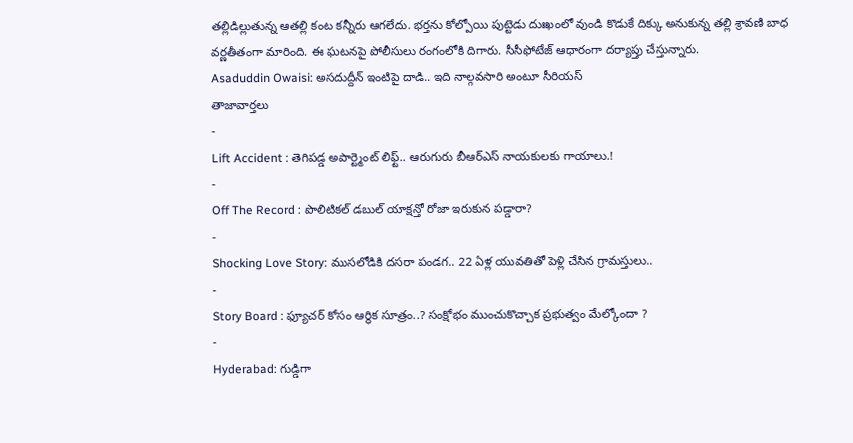తల్లిడిల్లుతున్న ఆతల్లి కంట కన్నీరు ఆగలేదు. భర్తను కోల్పోయి పుట్టెడు దుఃఖంలో వుండి కొడుకే దిక్కు అనుకున్న తల్లి శ్రావణి బాధ వర్ణతీతంగా మారింది. ఈ ఘటనపై పోలీసులు రంగంలోకి దిగారు. సీసీఫోటేజ్ ఆధారంగా దర్యాప్తు చేస్తున్నారు.
Asaduddin Owaisi: అసదుద్దీన్ ఇంటిపై దాడి.. ఇది నాల్గవసారి అంటూ సీరియస్
తాజావార్తలు
-
Lift Accident : తెగిపడ్డ అపార్ట్మెంట్ లిఫ్ట్.. ఆరుగురు బీఆర్ఎస్ నాయకులకు గాయాలు.!
-
Off The Record : పొలిటికల్ డబుల్ యాక్షన్తో రోజా ఇరుకున పడ్డారా?
-
Shocking Love Story: ముసలోడికి దసరా పండగ.. 22 ఏళ్ల యువతితో పెళ్లి చేసిన గ్రామస్తులు..
-
Story Board : ఫ్యూచర్ కోసం ఆర్థిక సూత్రం..? సంక్షోభం ముంచుకొచ్చాక ప్రభుత్వం మేల్కోందా ?
-
Hyderabad: గుడ్డిగా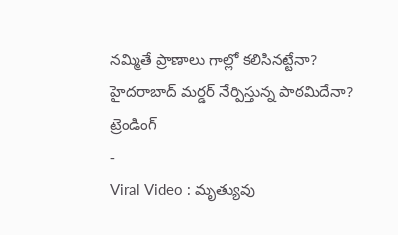నమ్మితే ప్రాణాలు గాల్లో కలిసినట్టేనా? హైదరాబాద్ మర్డర్ నేర్పిస్తున్న పాఠమిదేనా?
ట్రెండింగ్
-
Viral Video : మృత్యువు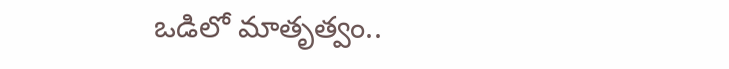ఒడిలో మాతృత్వం..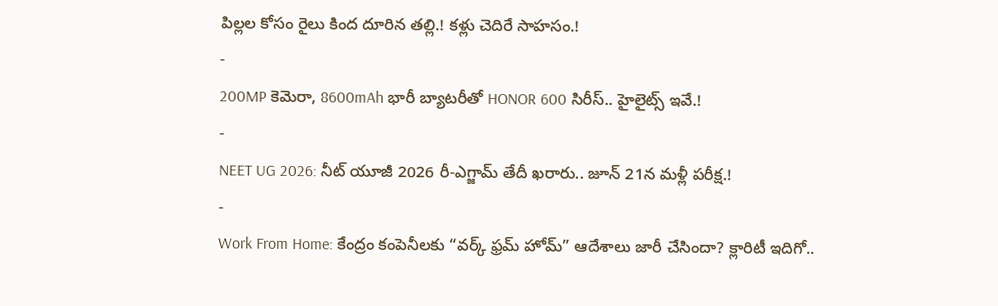పిల్లల కోసం రైలు కింద దూరిన తల్లి.! కళ్లు చెదిరే సాహసం.!
-
200MP కెమెరా, 8600mAh భారీ బ్యాటరీతో HONOR 600 సిరీస్.. హైలైట్స్ ఇవే.!
-
NEET UG 2026: నీట్ యూజీ 2026 రీ-ఎగ్జామ్ తేదీ ఖరారు.. జూన్ 21న మళ్లీ పరీక్ష.!
-
Work From Home: కేంద్రం కంపెనీలకు “వర్క్ ఫ్రమ్ హోమ్” ఆదేశాలు జారీ చేసిందా? క్లారిటీ ఇదిగో..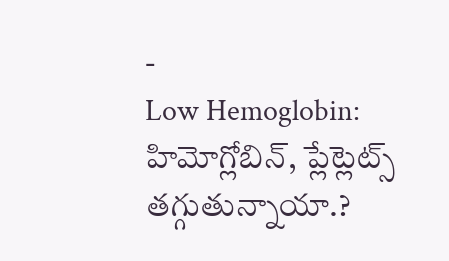-
Low Hemoglobin: హిమోగ్లోబిన్, ప్లేట్లెట్స్ తగ్గుతున్నాయా.?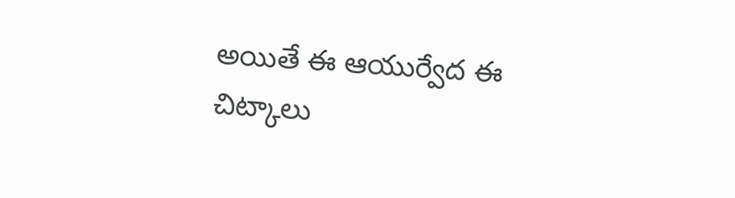అయితే ఈ ఆయుర్వేద ఈ చిట్కాలు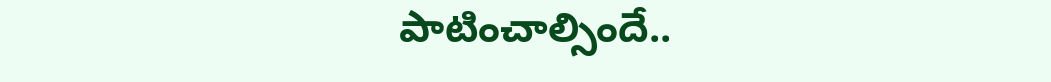పాటించాల్సిందే..